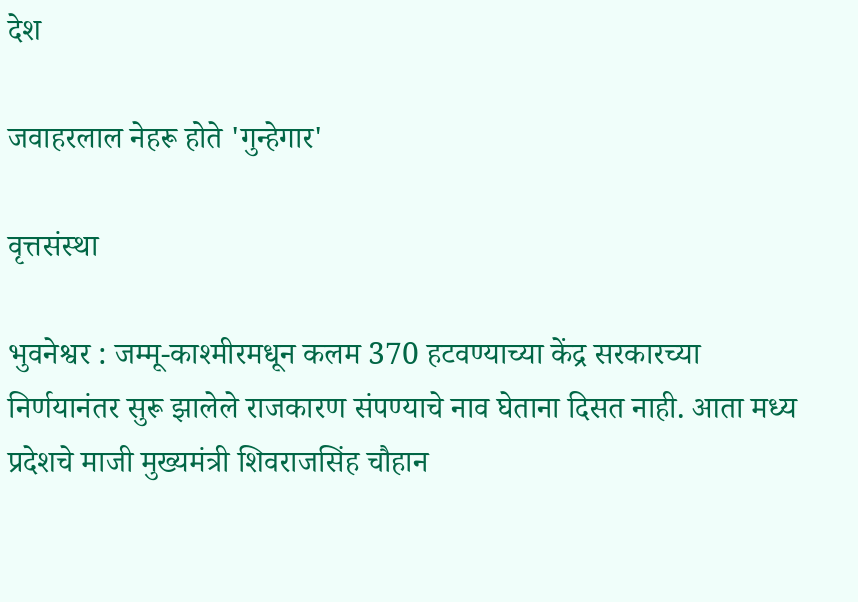देश

जवाहरलाल नेहरू होते 'गुन्हेगार'

वृत्तसंस्था

भुवनेश्वर : जम्मू-काश्‍मीरमधून कलम 370 हटवण्याच्या केंद्र सरकारच्या निर्णयानंतर सुरू झालेले राजकारण संपण्याचे नाव घेताना दिसत नाही. आता मध्य प्रदेशचे माजी मुख्यमंत्री शिवराजसिंह चौहान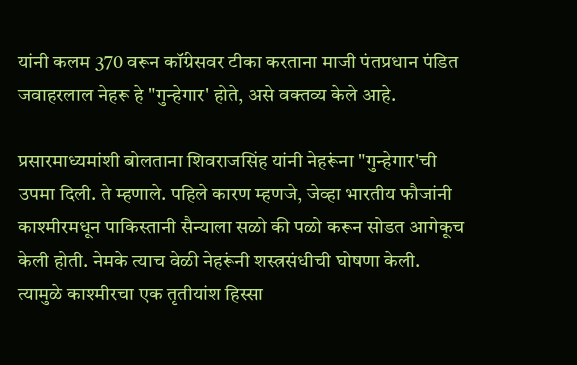यांनी कलम 370 वरून कॉंग्रेसवर टीका करताना माजी पंतप्रधान पंडित जवाहरलाल नेहरू हे "गुन्हेगार' होते, असे वक्तव्य केले आहे.

प्रसारमाध्यमांशी बोलताना शिवराजसिंह यांनी नेहरूंना "गुन्हेगार'ची उपमा दिली. ते म्हणाले. पहिले कारण म्हणजे, जेव्हा भारतीय फौजांनी काश्‍मीरमधून पाकिस्तानी सैन्याला सळो की पळो करून सोडत आगेकूच केली होती. नेमके त्याच वेळी नेहरूंनी शस्त्रसंधीची घोषणा केली. त्यामुळे काश्‍मीरचा एक तृतीयांश हिस्सा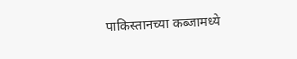पाकिस्तानच्या कब्जामध्ये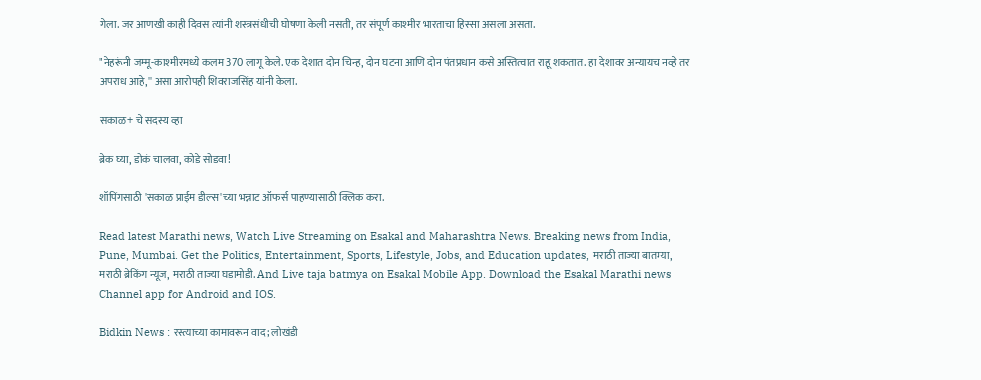गेला. जर आणखी काही दिवस त्यांनी शस्त्रसंधीची घोषणा केली नसती, तर संपूर्ण काश्‍मीर भारताचा हिस्सा असला असता.

"नेहरूंनी जम्मू-काश्‍मीरमध्ये कलम 370 लागू केले. एक देशात दोन चिन्ह, दोन घटना आणि दोन पंतप्रधान कसे अस्तित्वात राहू शकतात. हा देशावर अन्यायच नव्हे तर अपराध आहे,'' असा आरोपही शिवराजसिंह यांनी केला.

सकाळ+ चे सदस्य व्हा

ब्रेक घ्या, डोकं चालवा, कोडे सोडवा!

शॉपिंगसाठी 'सकाळ प्राईम डील्स'च्या भन्नाट ऑफर्स पाहण्यासाठी क्लिक करा.

Read latest Marathi news, Watch Live Streaming on Esakal and Maharashtra News. Breaking news from India, Pune, Mumbai. Get the Politics, Entertainment, Sports, Lifestyle, Jobs, and Education updates, मराठी ताज्या बातम्या, मराठी ब्रेकिंग न्यूज, मराठी ताज्या घडामोडी. And Live taja batmya on Esakal Mobile App. Download the Esakal Marathi news Channel app for Android and IOS.

Bidkin News : रस्त्याच्या कामावरून वाद; लोखंडी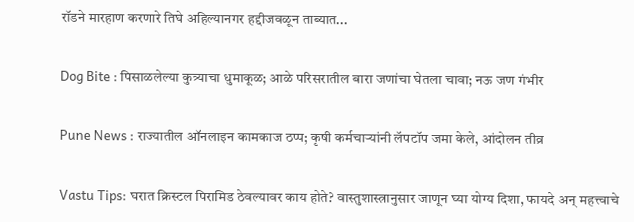रॉडने मारहाण करणारे तिघे अहिल्यानगर हद्दीजवळून ताब्यात...

Dog Bite : पिसाळलेल्या कुत्र्याचा धुमाकूळ; आळे परिसरातील बारा जणांचा घेतला चावा; नऊ जण गंभीर

Pune News : राज्यातील ऑनलाइन कामकाज ठप्प; कृषी कर्मचाऱ्यांनी लॅपटॉप जमा केले, आंदोलन तीव्र

Vastu Tips: घरात क्रिस्टल पिरामिड ठेवल्यावर काय होते? वास्तुशास्त्रानुसार जाणून घ्या योग्य दिशा, फायदे अन् महत्त्वाचे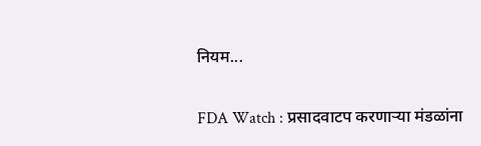नियम...

FDA Watch : प्रसादवाटप करणाऱ्या मंडळांना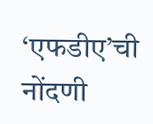‘एफडीए’ची नोंदणी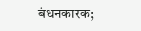बंधनकारक;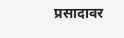प्रसादावर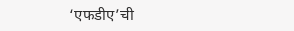‘एफडीए’ची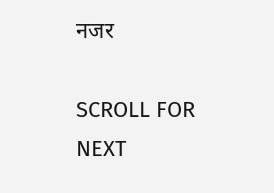नजर

SCROLL FOR NEXT